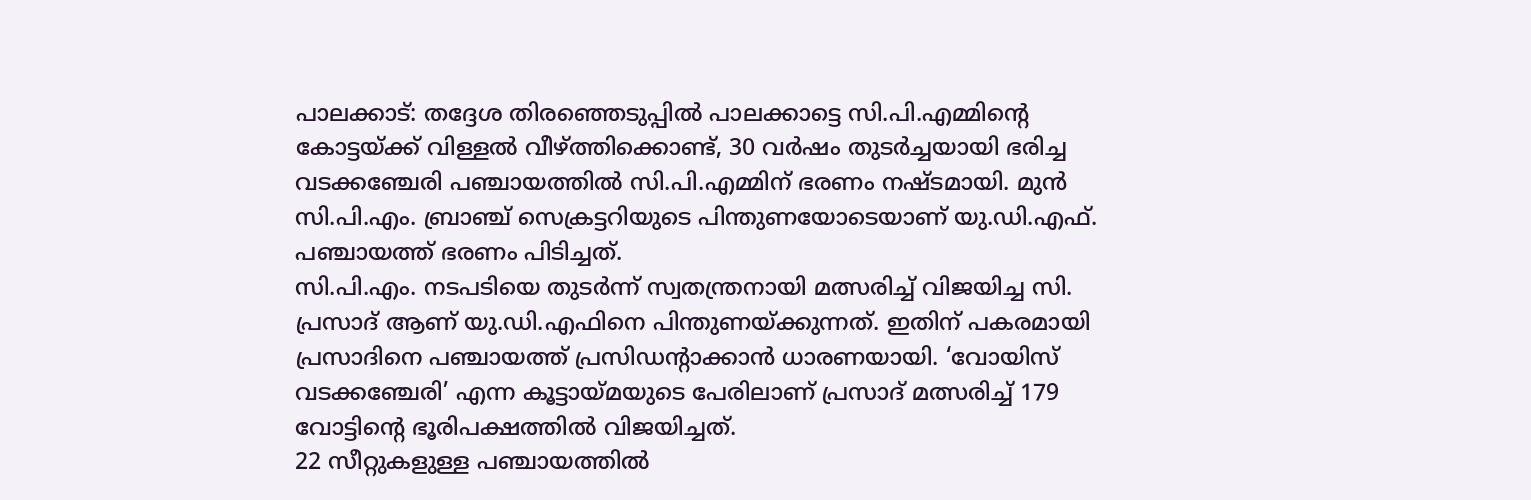പാലക്കാട്: തദ്ദേശ തിരഞ്ഞെടുപ്പിൽ പാലക്കാട്ടെ സി.പി.എമ്മിന്റെ കോട്ടയ്ക്ക് വിള്ളൽ വീഴ്ത്തിക്കൊണ്ട്, 30 വർഷം തുടർച്ചയായി ഭരിച്ച വടക്കഞ്ചേരി പഞ്ചായത്തിൽ സി.പി.എമ്മിന് ഭരണം നഷ്ടമായി. മുൻ സി.പി.എം. ബ്രാഞ്ച് സെക്രട്ടറിയുടെ പിന്തുണയോടെയാണ് യു.ഡി.എഫ്. പഞ്ചായത്ത് ഭരണം പിടിച്ചത്.
സി.പി.എം. നടപടിയെ തുടർന്ന് സ്വതന്ത്രനായി മത്സരിച്ച് വിജയിച്ച സി. പ്രസാദ് ആണ് യു.ഡി.എഫിനെ പിന്തുണയ്ക്കുന്നത്. ഇതിന് പകരമായി പ്രസാദിനെ പഞ്ചായത്ത് പ്രസിഡന്റാക്കാൻ ധാരണയായി. ‘വോയിസ് വടക്കഞ്ചേരി’ എന്ന കൂട്ടായ്മയുടെ പേരിലാണ് പ്രസാദ് മത്സരിച്ച് 179 വോട്ടിന്റെ ഭൂരിപക്ഷത്തിൽ വിജയിച്ചത്.
22 സീറ്റുകളുള്ള പഞ്ചായത്തിൽ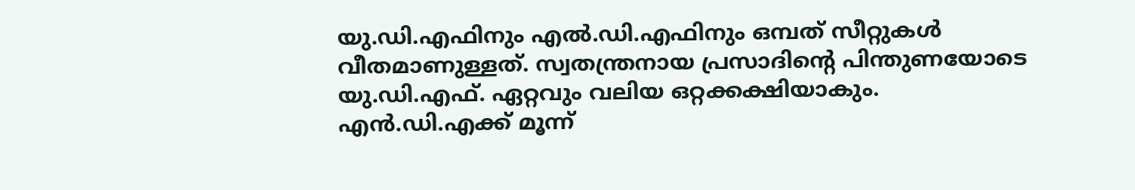യു.ഡി.എഫിനും എൽ.ഡി.എഫിനും ഒമ്പത് സീറ്റുകൾ വീതമാണുള്ളത്. സ്വതന്ത്രനായ പ്രസാദിന്റെ പിന്തുണയോടെ യു.ഡി.എഫ്. ഏറ്റവും വലിയ ഒറ്റക്കക്ഷിയാകും. എൻ.ഡി.എക്ക് മൂന്ന്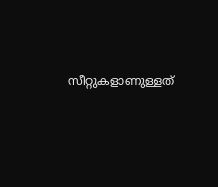സീറ്റുകളാണുള്ളത്